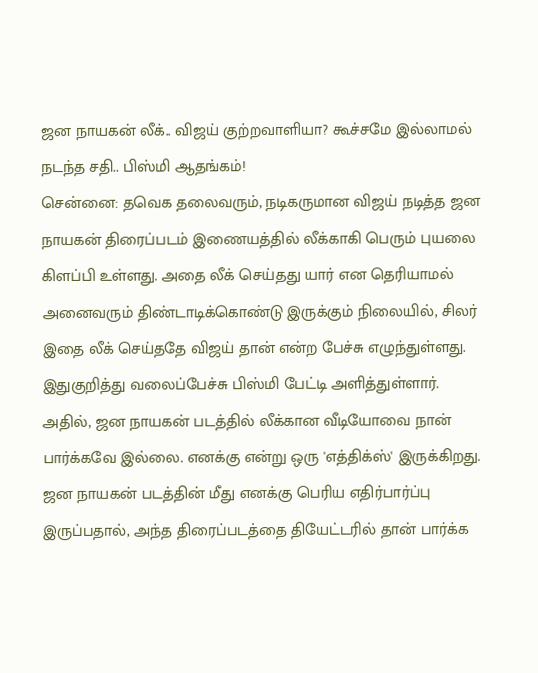ஜன நாயகன் லீக்.. விஜய் குற்றவாளியா? கூச்சமே இல்லாமல் நடந்த சதி.. பிஸ்மி ஆதங்கம்!
சென்னை: தவெக தலைவரும், நடிகருமான விஜய் நடித்த ஜன நாயகன் திரைப்படம் இணையத்தில் லீக்காகி பெரும் புயலை கிளப்பி உள்ளது. அதை லீக் செய்தது யார் என தெரியாமல் அனைவரும் திண்டாடிக்கொண்டு இருக்கும் நிலையில், சிலர் இதை லீக் செய்ததே விஜய் தான் என்ற பேச்சு எழுந்துள்ளது. இதுகுறித்து வலைப்பேச்சு பிஸ்மி பேட்டி அளித்துள்ளார்.
அதில், ஜன நாயகன் படத்தில் லீக்கான வீடியோவை நான் பார்க்கவே இல்லை. எனக்கு என்று ஒரு 'எத்திக்ஸ்' இருக்கிறது. ஜன நாயகன் படத்தின் மீது எனக்கு பெரிய எதிர்பார்ப்பு இருப்பதால், அந்த திரைப்படத்தை தியேட்டரில் தான் பார்க்க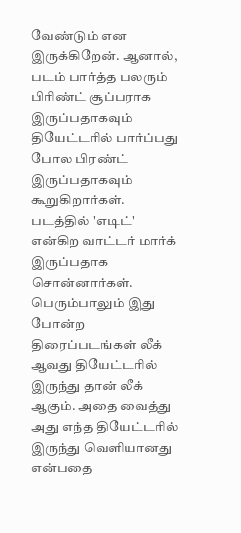வேண்டும் என இருக்கிறேன். ஆனால், படம் பார்த்த பலரும் பிரிண்ட் சூப்பராக இருப்பதாகவும் தியேட்டரில் பார்ப்பது போல பிரண்ட் இருப்பதாகவும் கூறுகிறார்கள். படத்தில் 'எடிட்' என்கிற வாட்டர் மார்க் இருப்பதாக சொன்னார்கள். பெரும்பாலும் இது போன்ற திரைப்படங்கள் லீக் ஆவது தியேட்டரில் இருந்து தான் லீக் ஆகும். அதை வைத்து அது எந்த தியேட்டரில் இருந்து வெளியானது என்பதை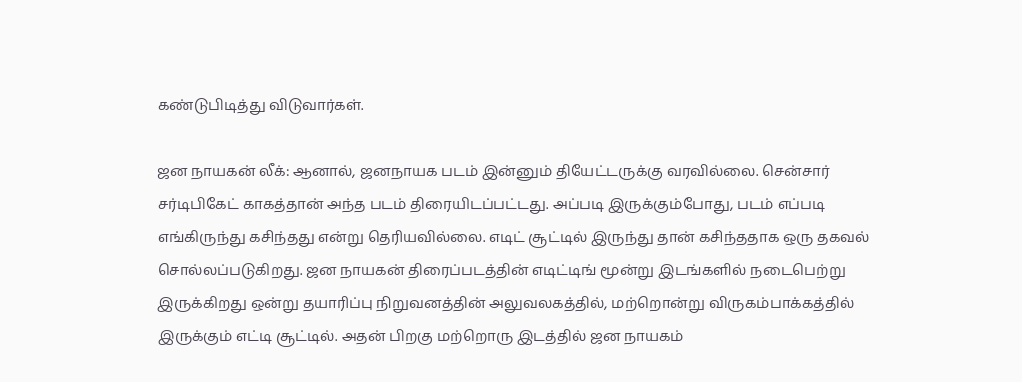கண்டுபிடித்து விடுவார்கள்.

ஜன நாயகன் லீக்: ஆனால், ஜனநாயக படம் இன்னும் தியேட்டருக்கு வரவில்லை. சென்சார் சர்டிபிகேட் காகத்தான் அந்த படம் திரையிடப்பட்டது. அப்படி இருக்கும்போது, படம் எப்படி எங்கிருந்து கசிந்தது என்று தெரியவில்லை. எடிட் சூட்டில் இருந்து தான் கசிந்ததாக ஒரு தகவல் சொல்லப்படுகிறது. ஜன நாயகன் திரைப்படத்தின் எடிட்டிங் மூன்று இடங்களில் நடைபெற்று இருக்கிறது ஒன்று தயாரிப்பு நிறுவனத்தின் அலுவலகத்தில், மற்றொன்று விருகம்பாக்கத்தில் இருக்கும் எட்டி சூட்டில். அதன் பிறகு மற்றொரு இடத்தில் ஜன நாயகம்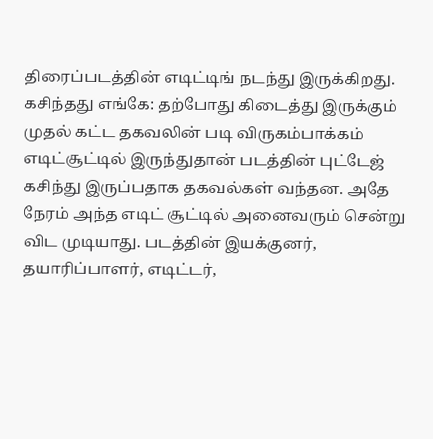திரைப்படத்தின் எடிட்டிங் நடந்து இருக்கிறது.
கசிந்தது எங்கே: தற்போது கிடைத்து இருக்கும் முதல் கட்ட தகவலின் படி விருகம்பாக்கம் எடிட்சூட்டில் இருந்துதான் படத்தின் புட்டேஜ் கசிந்து இருப்பதாக தகவல்கள் வந்தன. அதே நேரம் அந்த எடிட் சூட்டில் அனைவரும் சென்று விட முடியாது. படத்தின் இயக்குனர், தயாரிப்பாளர், எடிட்டர்,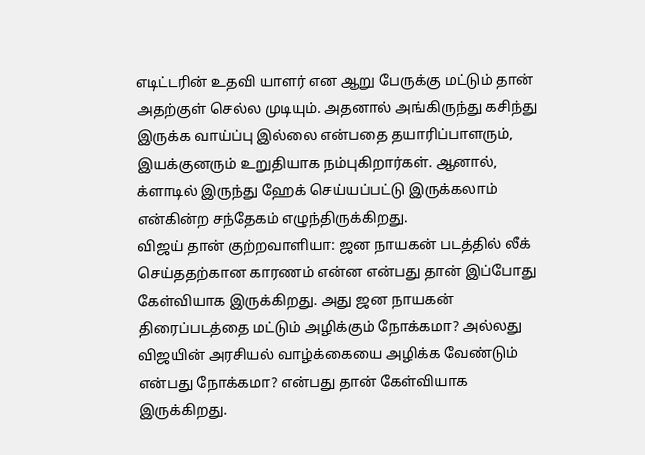எடிட்டரின் உதவி யாளர் என ஆறு பேருக்கு மட்டும் தான் அதற்குள் செல்ல முடியும். அதனால் அங்கிருந்து கசிந்து இருக்க வாய்ப்பு இல்லை என்பதை தயாரிப்பாளரும், இயக்குனரும் உறுதியாக நம்புகிறார்கள். ஆனால், க்ளாடில் இருந்து ஹேக் செய்யப்பட்டு இருக்கலாம் என்கின்ற சந்தேகம் எழுந்திருக்கிறது.
விஜய் தான் குற்றவாளியா: ஜன நாயகன் படத்தில் லீக் செய்ததற்கான காரணம் என்ன என்பது தான் இப்போது கேள்வியாக இருக்கிறது. அது ஜன நாயகன் திரைப்படத்தை மட்டும் அழிக்கும் நோக்கமா? அல்லது விஜயின் அரசியல் வாழ்க்கையை அழிக்க வேண்டும் என்பது நோக்கமா? என்பது தான் கேள்வியாக இருக்கிறது.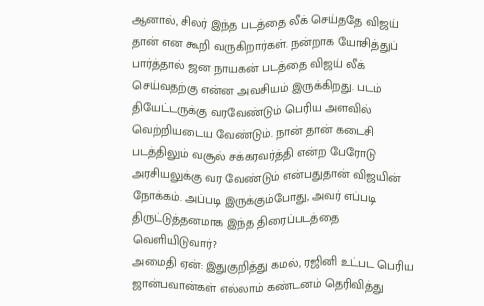ஆனால், சிலர் இந்த படத்தை லீக் செய்ததே விஜய் தான் என கூறி வருகிறார்கள். நன்றாக யோசித்துப் பார்த்தால் ஜன நாயகன் படத்தை விஜய் லீக் செய்வதற்கு என்ன அவசியம் இருக்கிறது. படம் தியேட்டருக்கு வரவேண்டும் பெரிய அளவில் வெற்றியடைய வேண்டும். நான் தான் கடைசி படத்திலும் வசூல் சக்கரவர்த்தி என்ற பேரோடு அரசியலுக்கு வர வேண்டும் என்பதுதான் விஜயின் நோக்கம். அப்படி இருக்கும்போது, அவர் எப்படி திருட்டுத்தனமாக இந்த திரைப்படத்தை வெளியிடுவார்?
அமைதி ஏன்: இதுகுறித்து கமல், ரஜினி உட்பட பெரிய ஜான்பவான்கள் எல்லாம் கண்டனம் தெரிவித்து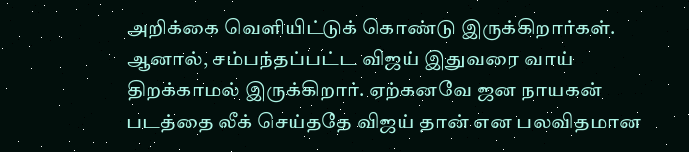அறிக்கை வெளியிட்டுக் கொண்டு இருக்கிறார்கள். ஆனால், சம்பந்தப்பட்ட விஜய் இதுவரை வாய் திறக்காமல் இருக்கிறார். ஏற்கனவே ஜன நாயகன் படத்தை லீக் செய்ததே விஜய் தான் என பலவிதமான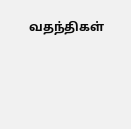வதந்திகள்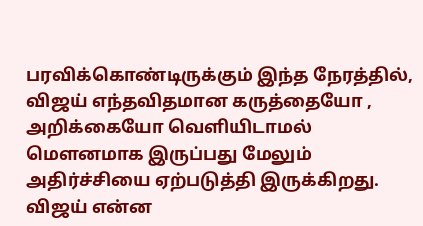பரவிக்கொண்டிருக்கும் இந்த நேரத்தில், விஜய் எந்தவிதமான கருத்தையோ , அறிக்கையோ வெளியிடாமல் மௌனமாக இருப்பது மேலும் அதிர்ச்சியை ஏற்படுத்தி இருக்கிறது. விஜய் என்ன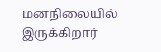மனநிலையில் இருக்கிறார்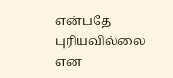என்பதே புரியவில்லை என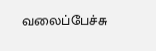வலைப்பேச்சு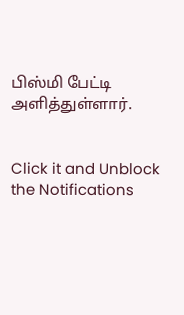பிஸ்மி பேட்டி அளித்துள்ளார்.


Click it and Unblock the Notifications